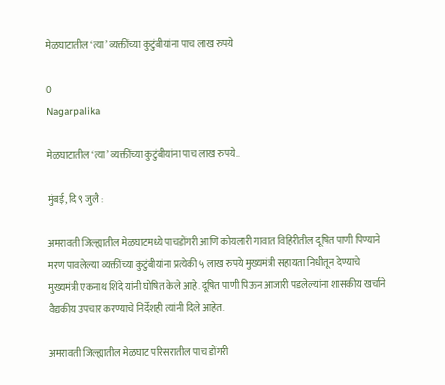मेळघाटातील ‘त्या’ व्यक्तींच्या कुटुंबीयांना पाच लाख रुपये

0
Nagarpalika

मेळघाटातील ‘त्या’ व्यक्तींच्या कुटुंबीयांना पाच लाख रुपये..

मुंबई, दि ९ जुलै :

अमरावती जिल्ह्यातील मेळघाटमध्ये पाचडोंगरी आणि कोयलारी गावात विहिरीतील दूषित पाणी पिण्याने मरण पावलेल्या व्यक्तींच्या कुटुंबीयांना प्रत्येकी ५ लाख रुपये मुख्यमंत्री सहायता निधीतून देण्याचे मुख्यमंत्री एकनाथ शिंदे यांनी घोषित केले आहे. दूषित पाणी पिऊन आजारी पडलेल्यांना शासकीय खर्चाने वैद्यकीय उपचार करण्याचे निर्देशही त्यांनी दिले आहेत.

अमरावती जिल्ह्यातील मेळघाट परिसरातील पाच डोंगरी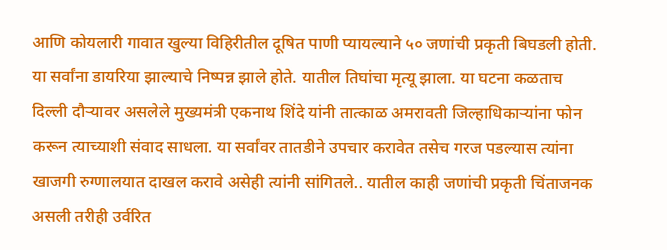आणि कोयलारी गावात खुल्या विहिरीतील दूषित पाणी प्यायल्याने ५० जणांची प्रकृती बिघडली होती. या सर्वांना डायरिया झाल्याचे निष्पन्न झाले होते. यातील तिघांचा मृत्यू झाला. या घटना कळताच दिल्ली दौऱ्यावर असलेले मुख्यमंत्री एकनाथ शिंदे यांनी तात्काळ अमरावती जिल्हाधिकाऱ्यांना फोन करून त्याच्याशी संवाद साधला. या सर्वांवर तातडीने उपचार करावेत तसेच गरज पडल्यास त्यांना खाजगी रुग्णालयात दाखल करावे असेही त्यांनी सांगितले.. यातील काही जणांची प्रकृती चिंताजनक असली तरीही उर्वरित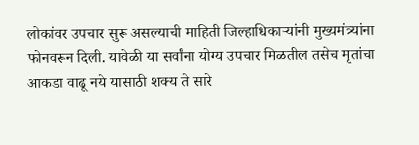लोकांवर उपचार सुरू असल्याची माहिती जिल्हाधिकाऱ्यांनी मुख्यमंत्र्यांना फोनवरून दिली. यावेळी या सर्वांना योग्य उपचार मिळतील तसेच मृतांचा आकडा वाढू नये यासाठी शक्य ते सारे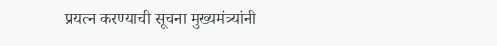प्रयत्न करण्याची सूचना मुख्यमंत्र्यांनी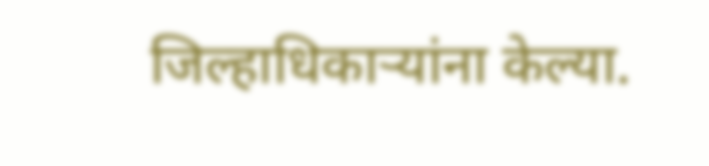जिल्हाधिकाऱ्यांना केल्या.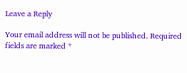Leave a Reply

Your email address will not be published. Required fields are marked *